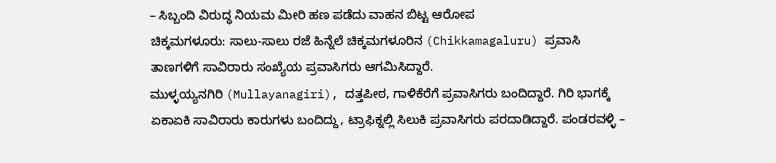– ಸಿಬ್ಬಂದಿ ವಿರುದ್ಧ ನಿಯಮ ಮೀರಿ ಹಣ ಪಡೆದು ವಾಹನ ಬಿಟ್ಟ ಆರೋಪ
ಚಿಕ್ಕಮಗಳೂರು: ಸಾಲು-ಸಾಲು ರಜೆ ಹಿನ್ನೆಲೆ ಚಿಕ್ಕಮಗಳೂರಿನ (Chikkamagaluru) ಪ್ರವಾಸಿ ತಾಣಗಳಿಗೆ ಸಾವಿರಾರು ಸಂಖ್ಯೆಯ ಪ್ರವಾಸಿಗರು ಆಗಮಿಸಿದ್ದಾರೆ.
ಮುಳ್ಳಯ್ಯನಗಿರಿ (Mullayanagiri), ದತ್ತಪೀಠ, ಗಾಳಿಕೆರೆಗೆ ಪ್ರವಾಸಿಗರು ಬಂದಿದ್ದಾರೆ. ಗಿರಿ ಭಾಗಕ್ಕೆ ಏಕಾಏಕಿ ಸಾವಿರಾರು ಕಾರುಗಳು ಬಂದಿದ್ದು, ಟ್ರಾಫಿಕ್ನಲ್ಲಿ ಸಿಲುಕಿ ಪ್ರವಾಸಿಗರು ಪರದಾಡಿದ್ದಾರೆ. ಪಂಡರವಳ್ಳಿ –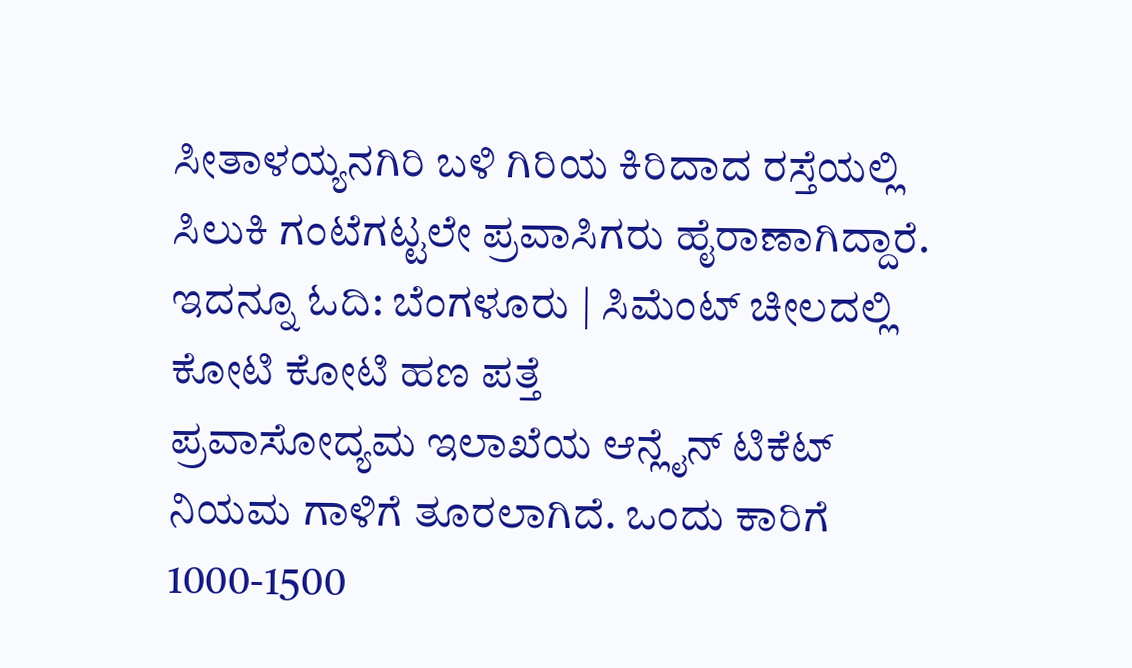ಸೀತಾಳಯ್ಯನಗಿರಿ ಬಳಿ ಗಿರಿಯ ಕಿರಿದಾದ ರಸ್ತೆಯಲ್ಲಿ ಸಿಲುಕಿ ಗಂಟೆಗಟ್ಟಲೇ ಪ್ರವಾಸಿಗರು ಹೈರಾಣಾಗಿದ್ದಾರೆ. ಇದನ್ನೂ ಓದಿ: ಬೆಂಗಳೂರು | ಸಿಮೆಂಟ್ ಚೀಲದಲ್ಲಿ ಕೋಟಿ ಕೋಟಿ ಹಣ ಪತ್ತೆ
ಪ್ರವಾಸೋದ್ಯಮ ಇಲಾಖೆಯ ಆನ್ಲೈನ್ ಟಿಕೆಟ್ ನಿಯಮ ಗಾಳಿಗೆ ತೂರಲಾಗಿದೆ. ಒಂದು ಕಾರಿಗೆ 1000-1500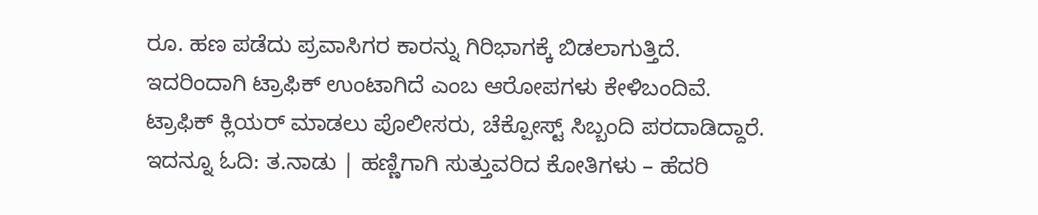ರೂ. ಹಣ ಪಡೆದು ಪ್ರವಾಸಿಗರ ಕಾರನ್ನು ಗಿರಿಭಾಗಕ್ಕೆ ಬಿಡಲಾಗುತ್ತಿದೆ. ಇದರಿಂದಾಗಿ ಟ್ರಾಫಿಕ್ ಉಂಟಾಗಿದೆ ಎಂಬ ಆರೋಪಗಳು ಕೇಳಿಬಂದಿವೆ. ಟ್ರಾಫಿಕ್ ಕ್ಲಿಯರ್ ಮಾಡಲು ಪೊಲೀಸರು, ಚೆಕ್ಪೋಸ್ಟ್ ಸಿಬ್ಬಂದಿ ಪರದಾಡಿದ್ದಾರೆ. ಇದನ್ನೂ ಓದಿ: ತ.ನಾಡು | ಹಣ್ಣಿಗಾಗಿ ಸುತ್ತುವರಿದ ಕೋತಿಗಳು – ಹೆದರಿ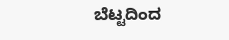ಬೆಟ್ಟದಿಂದ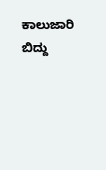ಕಾಲುಜಾರಿ ಬಿದ್ದು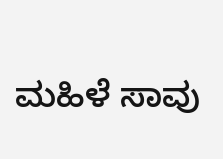ಮಹಿಳೆ ಸಾವು